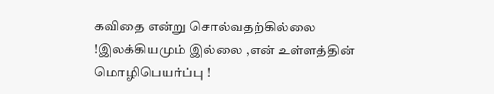கவிதை என்று சொல்வதற்கில்லை !இலக்கியமும் இல்லை ,என் உள்ளத்தின் மொழிபெயர்ப்பு !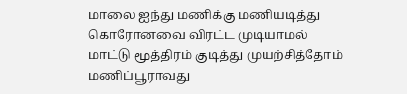மாலை ஐந்து மணிக்கு மணியடித்து கொரோனவை விரட்ட முடியாமல்
மாட்டு மூத்திரம் குடித்து முயற்சித்தோம்
மணிப்பூராவது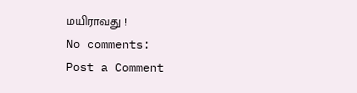மயிராவது !
No comments:
Post a Comment